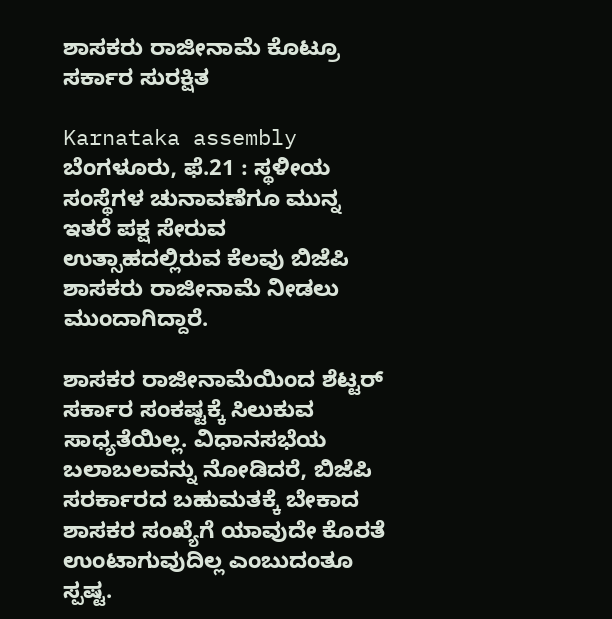ಶಾಸಕರು ರಾಜೀನಾಮೆ ಕೊಟ್ರೂ ಸರ್ಕಾರ ಸುರಕ್ಷಿತ

Karnataka assembly
ಬೆಂಗಳೂರು, ಫೆ.21 : ಸ್ಥಳೀಯ ಸಂಸ್ಥೆಗಳ ಚುನಾವಣೆಗೂ ಮುನ್ನ ಇತರೆ ಪಕ್ಷ ಸೇರುವ ಉತ್ಸಾಹದಲ್ಲಿರುವ ಕೆಲವು ಬಿಜೆಪಿ ಶಾಸಕರು ರಾಜೀನಾಮೆ ನೀಡಲು ಮುಂದಾಗಿದ್ದಾರೆ.

ಶಾಸಕರ ರಾಜೀನಾಮೆಯಿಂದ ಶೆಟ್ಟರ್ ಸರ್ಕಾರ ಸಂಕಷ್ಟಕ್ಕೆ ಸಿಲುಕುವ ಸಾಧ್ಯತೆಯಿಲ್ಲ. ವಿಧಾನಸಭೆಯ ಬಲಾಬಲವನ್ನು ನೋಡಿದರೆ, ಬಿಜೆಪಿ ಸರರ್ಕಾರದ ಬಹುಮತಕ್ಕೆ ಬೇಕಾದ ಶಾಸಕರ ಸಂಖ್ಯೆಗೆ ಯಾವುದೇ ಕೊರತೆ ಉಂಟಾಗುವುದಿಲ್ಲ ಎಂಬುದಂತೂ ಸ್ಪಷ್ಟ.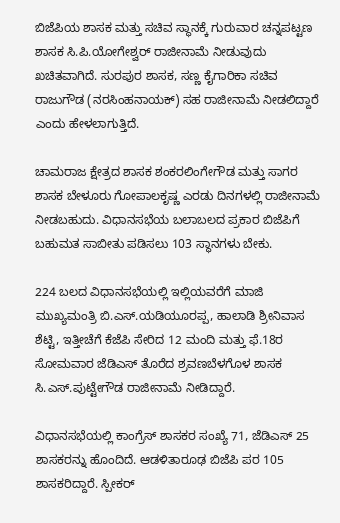ಬಿಜೆಪಿಯ ಶಾಸಕ ಮತ್ತು ಸಚಿವ ಸ್ಥಾನಕ್ಕೆ ಗುರುವಾರ ಚನ್ನಪಟ್ಟಣ ಶಾಸಕ ಸಿ.ಪಿ.ಯೋಗೇಶ್ವರ್ ರಾಜೀನಾಮೆ ನೀಡುವುದು ಖಚಿತವಾಗಿದೆ. ಸುರಪುರ ಶಾಸಕ, ಸಣ್ಣ ಕೈಗಾರಿಕಾ ಸಚಿವ ರಾಜುಗೌಡ (ನರಸಿಂಹನಾಯಕ್) ಸಹ ರಾಜೀನಾಮೆ ನೀಡಲಿದ್ದಾರೆ ಎಂದು ಹೇಳಲಾಗುತ್ತಿದೆ.

ಚಾಮರಾಜ ಕ್ಷೇತ್ರದ ಶಾಸಕ ಶಂಕರಲಿಂಗೇಗೌಡ ಮತ್ತು ಸಾಗರ ಶಾಸಕ ಬೇಳೂರು ಗೋಪಾಲಕೃಷ್ಣ ಎರಡು ದಿನಗಳಲ್ಲಿ ರಾಜೀನಾಮೆ ನೀಡಬಹುದು. ವಿಧಾನಸಭೆಯ ಬಲಾಬಲದ ಪ್ರಕಾರ ಬಿಜೆಪಿಗೆ ಬಹುಮತ ಸಾಬೀತು ಪಡಿಸಲು 103 ಸ್ಥಾನಗಳು ಬೇಕು.

224 ಬಲದ ವಿಧಾನಸಭೆಯಲ್ಲಿ ಇಲ್ಲಿಯವರೆಗೆ ಮಾಜಿ ಮುಖ್ಯಮಂತ್ರಿ ಬಿ.ಎಸ್.ಯಡಿಯೂರಪ್ಪ, ಹಾಲಾಡಿ ಶ್ರೀನಿವಾಸ ಶೆಟ್ಟಿ, ಇತ್ತೀಚೆಗೆ ಕೆಜೆಪಿ ಸೇರಿದ 12 ಮಂದಿ ಮತ್ತು ಫೆ.18ರ ಸೋಮವಾರ ಜೆಡಿಎಸ್ ತೊರೆದ ಶ್ರವಣಬೆಳಗೊಳ ಶಾಸಕ ಸಿ.ಎಸ್.ಪುಟ್ಟೇಗೌಡ ರಾಜೀನಾಮೆ ನೀಡಿದ್ದಾರೆ.

ವಿಧಾನಸಭೆಯಲ್ಲಿ ಕಾಂಗ್ರೆಸ್ ಶಾಸಕರ ಸಂಖ್ಯೆ 71, ಜೆಡಿಎಸ್ 25 ಶಾಸಕರನ್ನು ಹೊಂದಿದೆ. ಆಡಳಿತಾರೂಢ ಬಿಜೆಪಿ ಪರ 105 ಶಾಸಕರಿದ್ದಾರೆ. ಸ್ಪೀಕರ್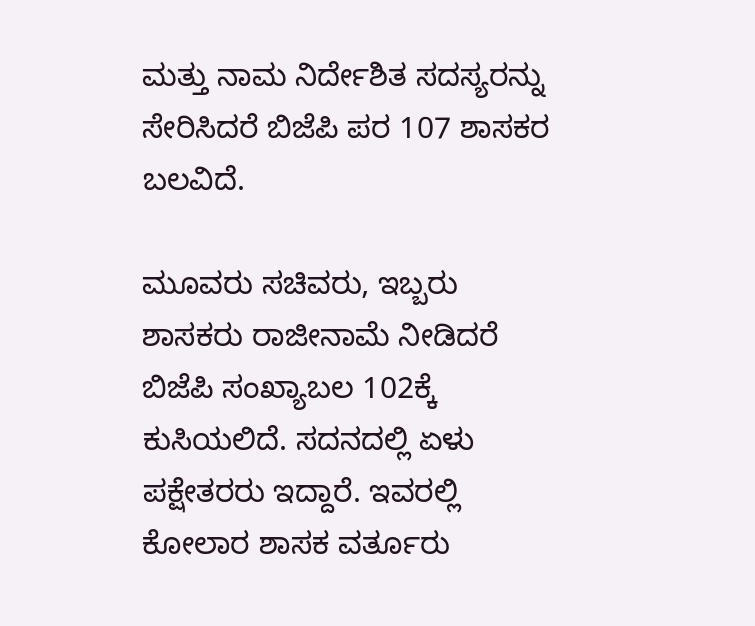ಮತ್ತು ನಾಮ ನಿರ್ದೇಶಿತ ಸದಸ್ಯರನ್ನು ಸೇರಿಸಿದರೆ ಬಿಜೆಪಿ ಪರ 107 ಶಾಸಕರ ಬಲವಿದೆ.

ಮೂವರು ಸಚಿವರು, ಇಬ್ಬರು ಶಾಸಕರು ರಾಜೀನಾಮೆ ನೀಡಿದರೆ ಬಿಜೆಪಿ ಸಂಖ್ಯಾಬಲ 102ಕ್ಕೆ ಕುಸಿಯಲಿದೆ. ಸದನದಲ್ಲಿ ಏಳು ಪಕ್ಷೇತರರು ಇದ್ದಾರೆ. ಇವರಲ್ಲಿ ಕೋಲಾರ ಶಾಸಕ ವರ್ತೂರು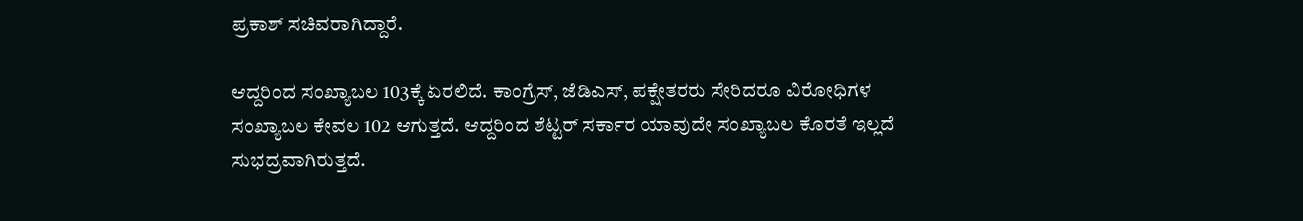ಪ್ರಕಾಶ್ ಸಚಿವರಾಗಿದ್ದಾರೆ.

ಆದ್ದರಿಂದ ಸಂಖ್ಯಾಬಲ 103ಕ್ಕೆ ಏರಲಿದೆ. ಕಾಂಗ್ರೆಸ್, ಜೆಡಿಎಸ್, ಪಕ್ಷೇತರರು ಸೇರಿದರೂ ವಿರೋಧಿಗಳ ಸಂಖ್ಯಾಬಲ ಕೇವಲ 102 ಆಗುತ್ತದೆ. ಆದ್ದರಿಂದ ಶೆಟ್ಟರ್ ಸರ್ಕಾರ ಯಾವುದೇ ಸಂಖ್ಯಾಬಲ ಕೊರತೆ ಇಲ್ಲದೆ ಸುಭದ್ರವಾಗಿರುತ್ತದೆ.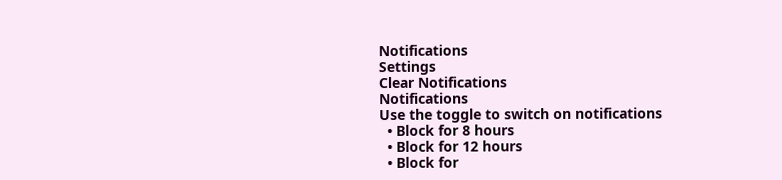Notifications
Settings
Clear Notifications
Notifications
Use the toggle to switch on notifications
  • Block for 8 hours
  • Block for 12 hours
  • Block for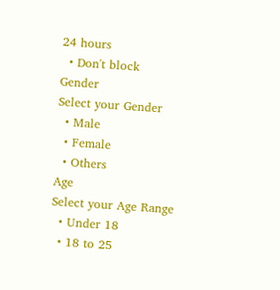24 hours
  • Don't block
Gender
Select your Gender
  • Male
  • Female
  • Others
Age
Select your Age Range
  • Under 18
  • 18 to 25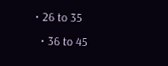• 26 to 35
  • 36 to 45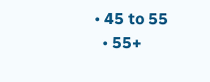• 45 to 55
  • 55+